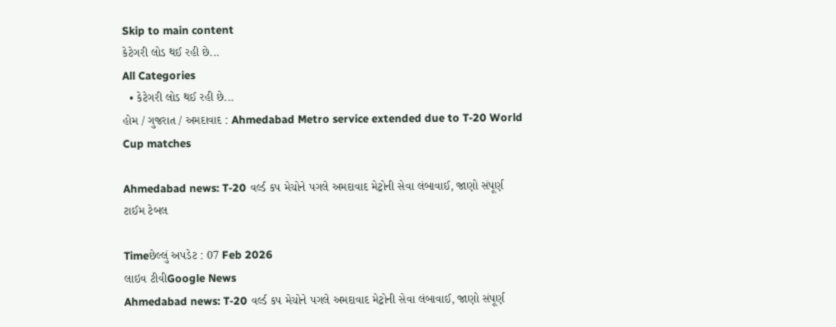Skip to main content
કેટેગરી લોડ થઈ રહી છે...
All Categories
  • કેટેગરી લોડ થઈ રહી છે...
હોમ / ગુજરાત / અમદાવાદ : Ahmedabad Metro service extended due to T-20 World Cup matches

Ahmedabad news: T-20 વર્લ્ડ કપ મેચોને પગલે અમદાવાદ મેટ્રોની સેવા લંબાવાઈ, જાણો સંપૂર્ણ ટાઈમ ટેબલ

Timeછેલ્લું અપડેટ : 07 Feb 2026
લાઇવ ટીવીGoogle News
Ahmedabad news: T-20 વર્લ્ડ કપ મેચોને પગલે અમદાવાદ મેટ્રોની સેવા લંબાવાઈ, જાણો સંપૂર્ણ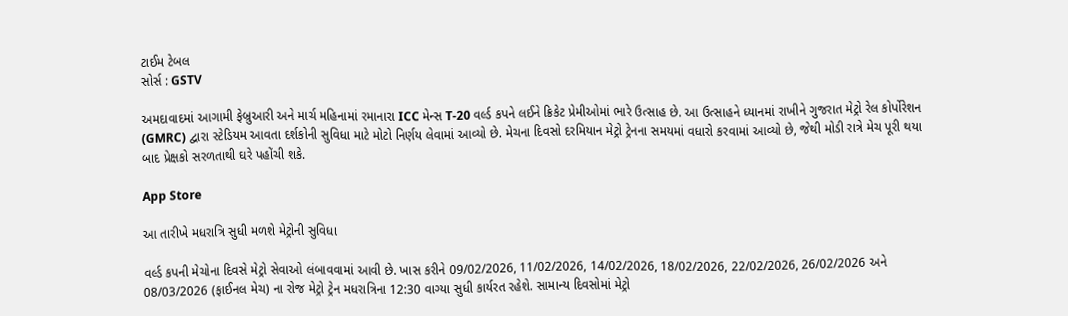ટાઈમ ટેબલ
સોર્સ : GSTV

અમદાવાદમાં આગામી ફેબ્રુઆરી અને માર્ચ મહિનામાં રમાનારા ICC મેન્સ T-20 વર્લ્ડ કપને લઈને ક્રિકેટ પ્રેમીઓમાં ભારે ઉત્સાહ છે. આ ઉત્સાહને ધ્યાનમાં રાખીને ગુજરાત મેટ્રો રેલ કોર્પોરેશન (GMRC) દ્વારા સ્ટેડિયમ આવતા દર્શકોની સુવિધા માટે મોટો નિર્ણય લેવામાં આવ્યો છે. મેચના દિવસો દરમિયાન મેટ્રો ટ્રેનના સમયમાં વધારો કરવામાં આવ્યો છે, જેથી મોડી રાત્રે મેચ પૂરી થયા બાદ પ્રેક્ષકો સરળતાથી ઘરે પહોંચી શકે.

App Store

આ તારીખે મધરાત્રિ સુધી મળશે મેટ્રોની સુવિધા

વર્લ્ડ કપની મેચોના દિવસે મેટ્રો સેવાઓ લંબાવવામાં આવી છે. ખાસ કરીને 09/02/2026, 11/02/2026, 14/02/2026, 18/02/2026, 22/02/2026, 26/02/2026 અને 08/03/2026 (ફાઈનલ મેચ) ના રોજ મેટ્રો ટ્રેન મધરાત્રિના 12:30 વાગ્યા સુધી કાર્યરત રહેશે. સામાન્ય દિવસોમાં મેટ્રો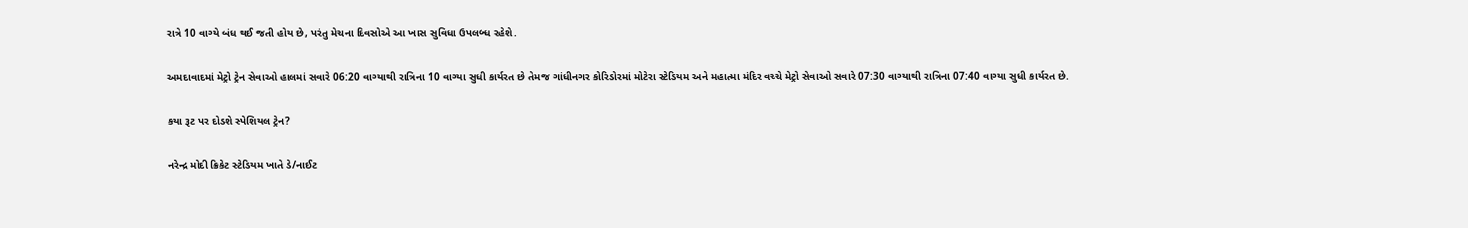રાત્રે 10 વાગ્યે બંધ થઈ જતી હોય છે, પરંતુ મેચના દિવસોએ આ ખાસ સુવિધા ઉપલબ્ધ રહેશે.

અમદાવાદમાં મેટ્રો ટ્રેન સેવાઓ હાલમાં સવારે 06:20 વાગ્યાથી રાત્રિના 10 વાગ્યા સુધી કાર્યરત છે તેમજ ગાંધીનગર કોરિડોરમાં મોટેરા સ્ટેડિયમ અને મહાત્મા મંદિર વચ્ચે મેટ્રો સેવાઓ સવારે 07:30 વાગ્યાથી રાત્રિના 07:40 વાગ્યા સુધી કાર્યરત છે.

કયા રૂટ પર દોડશે સ્પેશિયલ ટ્રેન?

નરેન્દ્ર મોદી ક્રિકેટ સ્ટેડિયમ ખાતે ડે/નાઈટ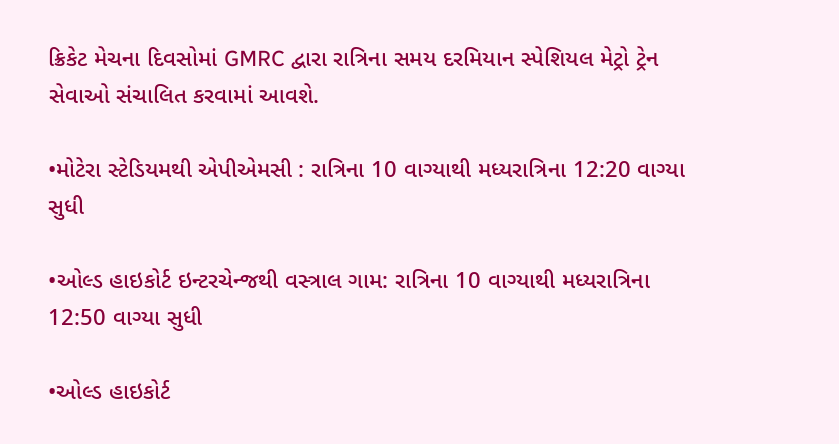ક્રિકેટ મેચના દિવસોમાં GMRC દ્વારા રાત્રિના સમય દરમિયાન સ્પેશિયલ મેટ્રો ટ્રેન સેવાઓ સંચાલિત કરવામાં આવશે.

•મોટેરા સ્ટેડિયમથી એપીએમસી : રાત્રિના 10 વાગ્યાથી મધ્યરાત્રિના 12:20 વાગ્યા સુધી

•ઓલ્ડ હાઇકોર્ટ ઇન્ટરચેન્જથી વસ્ત્રાલ ગામ: રાત્રિના 10 વાગ્યાથી મધ્યરાત્રિના 12:50 વાગ્યા સુધી

•ઓલ્ડ હાઇકોર્ટ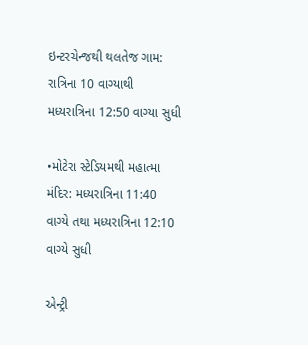ઇન્ટરચેન્જથી થલતેજ ગામ: રાત્રિના 10 વાગ્યાથી મધ્યરાત્રિના 12:50 વાગ્યા સુધી

•મોટેરા સ્ટેડિયમથી મહાત્મા મંદિર: મધ્યરાત્રિના 11:40 વાગ્યે તથા મધ્યરાત્રિના 12:10 વાગ્યે સુધી

એન્ટ્રી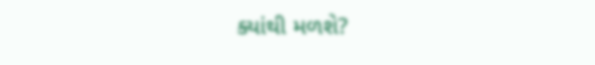ક્યાંથી મળશે?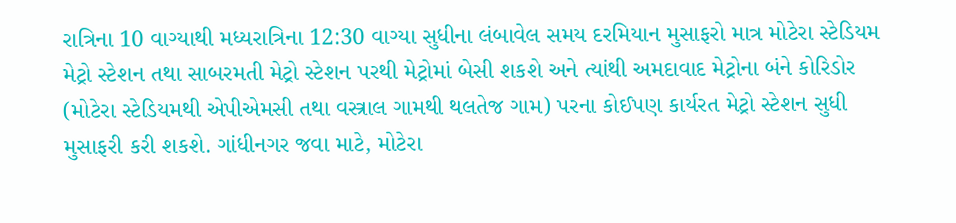રાત્રિના 10 વાગ્યાથી મધ્યરાત્રિના 12:30 વાગ્યા સુધીના લંબાવેલ સમય દરમિયાન મુસાફરો માત્ર મોટેરા સ્ટેડિયમ મેટ્રો સ્ટેશન તથા સાબરમતી મેટ્રો સ્ટેશન પરથી મેટ્રોમાં બેસી શકશે અને ત્યાંથી અમદાવાદ મેટ્રોના બંને કોરિડોર (મોટેરા સ્ટેડિયમથી એપીએમસી તથા વસ્ત્રાલ ગામથી થલતેજ ગામ) પરના કોઈપણ કાર્યરત મેટ્રો સ્ટેશન સુધી મુસાફરી કરી શકશે. ગાંધીનગર જવા માટે, મોટેરા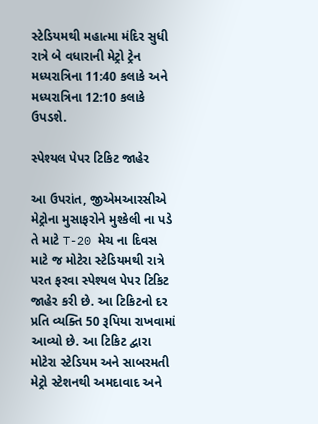સ્ટેડિયમથી મહાત્મા મંદિર સુધી રાત્રે બે વધારાની મેટ્રો ટ્રેન મધ્યરાત્રિના 11:40 કલાકે અને મધ્યરાત્રિના 12:10 કલાકે ઉપડશે.

સ્પેશ્યલ પેપર ટિકિટ જાહેર

આ ઉપરાંત, જીએમઆરસીએ મેટ્રોના મુસાફરોને મુશ્કેલી ના પડે તે માટે T-20 મેચ ના દિવસ માટે જ મોટેરા સ્ટેડિયમથી રાત્રે પરત ફરવા સ્પેશ્યલ પેપર ટિકિટ જાહેર કરી છે. આ ટિકિટનો દર પ્રતિ વ્યક્તિ 50 રૂપિયા રાખવામાં આવ્યો છે. આ ટિકિટ દ્વારા મોટેરા સ્ટેડિયમ અને સાબરમતી મેટ્રો સ્ટેશનથી અમદાવાદ અને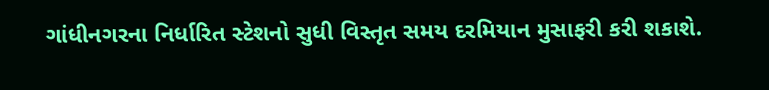ગાંધીનગરના નિર્ધારિત સ્ટેશનો સુધી વિસ્તૃત સમય દરમિયાન મુસાફરી કરી શકાશે.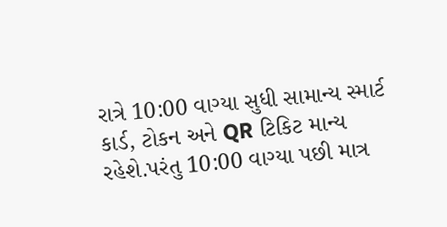રાત્રે 10:00 વાગ્યા સુધી સામાન્ય સ્માર્ટ કાર્ડ, ટોકન અને QR ટિકિટ માન્ય રહેશે.પરંતુ 10:00 વાગ્યા પછી માત્ર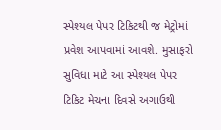સ્પેશ્યલ પેપર ટિકિટથી જ મેટ્રોમાં પ્રવેશ આપવામાં આવશે. મુસાફરો સુવિધા માટે આ સ્પેશ્યલ પેપર ટિકિટ મેચના દિવસે અગાઉથી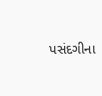પસંદગીના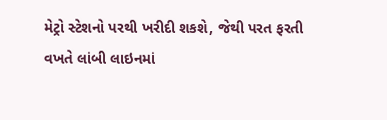મેટ્રો સ્ટેશનો પરથી ખરીદી શકશે, જેથી પરત ફરતી વખતે લાંબી લાઇનમાં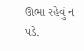ઊભા રહેવું ન પડે.